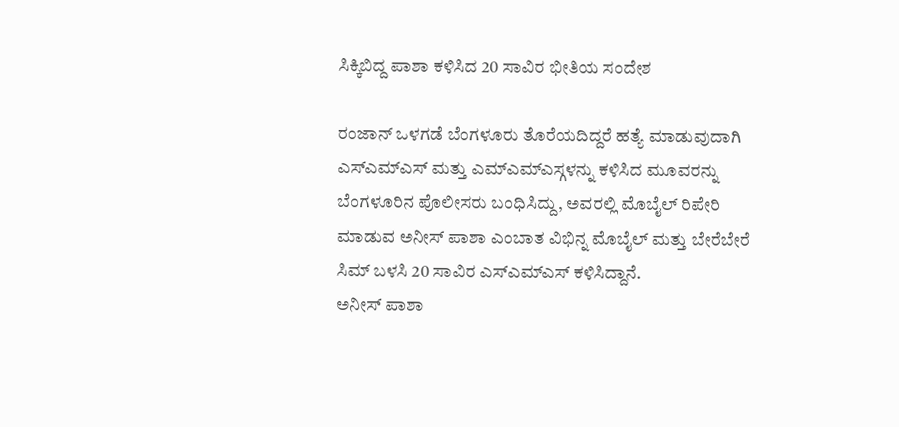ಸಿಕ್ಕಿಬಿದ್ದ ಪಾಶಾ ಕಳಿಸಿದ 20 ಸಾವಿರ ಭೀತಿಯ ಸಂದೇಶ

ರಂಜಾನ್ ಒಳಗಡೆ ಬೆಂಗಳೂರು ತೊರೆಯದಿದ್ದರೆ ಹತ್ಯೆ ಮಾಡುವುದಾಗಿ ಎಸ್ಎಮ್ಎಸ್ ಮತ್ತು ಎಮ್ಎಮ್ಎಸ್ಗಳನ್ನು ಕಳಿಸಿದ ಮೂವರನ್ನು ಬೆಂಗಳೂರಿನ ಪೊಲೀಸರು ಬಂಧಿಸಿದ್ದು, ಅವರಲ್ಲಿ ಮೊಬೈಲ್ ರಿಪೇರಿ ಮಾಡುವ ಅನೀಸ್ ಪಾಶಾ ಎಂಬಾತ ವಿಭಿನ್ನ ಮೊಬೈಲ್ ಮತ್ತು ಬೇರೆಬೇರೆ ಸಿಮ್ ಬಳಸಿ 20 ಸಾವಿರ ಎಸ್ಎಮ್ಎಸ್ ಕಳಿಸಿದ್ದಾನೆ.
ಅನೀಸ್ ಪಾಶಾ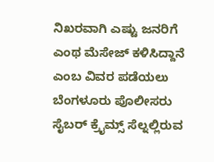ನಿಖರವಾಗಿ ಎಷ್ಟು ಜನರಿಗೆ ಎಂಥ ಮೆಸೇಜ್ ಕಳಿಸಿದ್ದಾನೆ ಎಂಬ ವಿವರ ಪಡೆಯಲು ಬೆಂಗಳೂರು ಪೊಲೀಸರು ಸೈಬರ್ ಕ್ರೈಮ್ಸ್ ಸೆಲ್ನಲ್ಲಿರುವ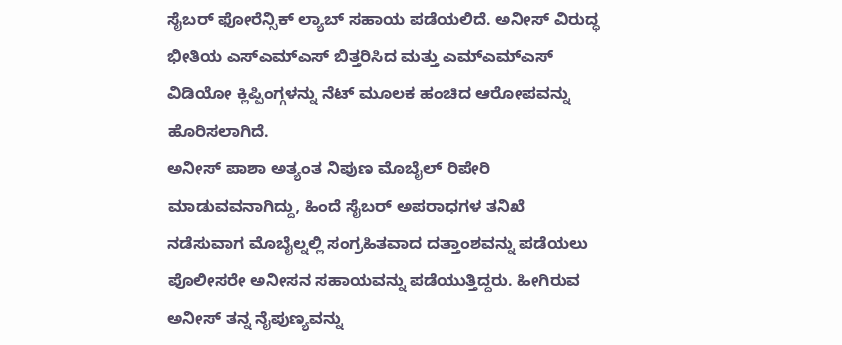ಸೈಬರ್ ಫೋರೆನ್ಸಿಕ್ ಲ್ಯಾಬ್ ಸಹಾಯ ಪಡೆಯಲಿದೆ. ಅನೀಸ್ ವಿರುದ್ಧ ಭೀತಿಯ ಎಸ್ಎಮ್ಎಸ್ ಬಿತ್ತರಿಸಿದ ಮತ್ತು ಎಮ್ಎಮ್ಎಸ್ ವಿಡಿಯೋ ಕ್ಲಿಪ್ಪಿಂಗ್ಗಳನ್ನು ನೆಟ್ ಮೂಲಕ ಹಂಚಿದ ಆರೋಪವನ್ನು ಹೊರಿಸಲಾಗಿದೆ.
ಅನೀಸ್ ಪಾಶಾ ಅತ್ಯಂತ ನಿಪುಣ ಮೊಬೈಲ್ ರಿಪೇರಿ ಮಾಡುವವನಾಗಿದ್ದು, ಹಿಂದೆ ಸೈಬರ್ ಅಪರಾಧಗಳ ತನಿಖೆ ನಡೆಸುವಾಗ ಮೊಬೈಲ್ನಲ್ಲಿ ಸಂಗ್ರಹಿತವಾದ ದತ್ತಾಂಶವನ್ನು ಪಡೆಯಲು ಪೊಲೀಸರೇ ಅನೀಸನ ಸಹಾಯವನ್ನು ಪಡೆಯುತ್ತಿದ್ದರು. ಹೀಗಿರುವ ಅನೀಸ್ ತನ್ನ ನೈಪುಣ್ಯವನ್ನು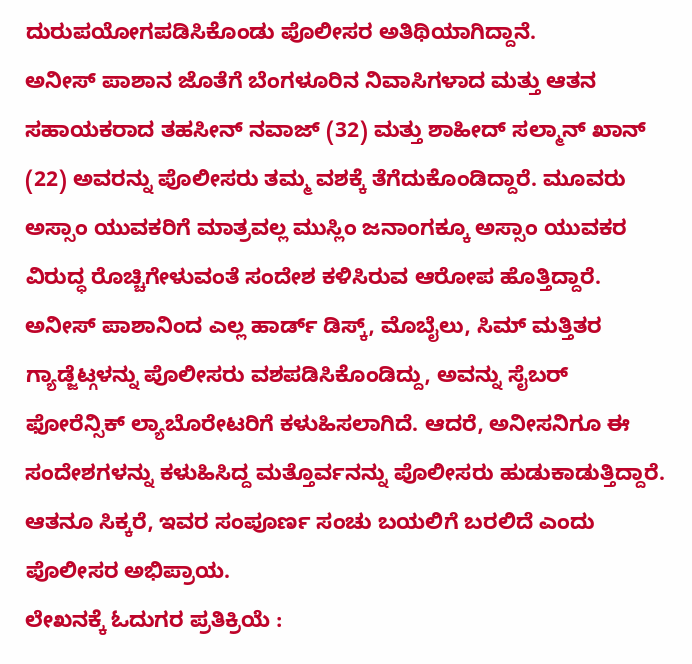ದುರುಪಯೋಗಪಡಿಸಿಕೊಂಡು ಪೊಲೀಸರ ಅತಿಥಿಯಾಗಿದ್ದಾನೆ.
ಅನೀಸ್ ಪಾಶಾನ ಜೊತೆಗೆ ಬೆಂಗಳೂರಿನ ನಿವಾಸಿಗಳಾದ ಮತ್ತು ಆತನ ಸಹಾಯಕರಾದ ತಹಸೀನ್ ನವಾಜ್ (32) ಮತ್ತು ಶಾಹೀದ್ ಸಲ್ಮಾನ್ ಖಾನ್ (22) ಅವರನ್ನು ಪೊಲೀಸರು ತಮ್ಮ ವಶಕ್ಕೆ ತೆಗೆದುಕೊಂಡಿದ್ದಾರೆ. ಮೂವರು ಅಸ್ಸಾಂ ಯುವಕರಿಗೆ ಮಾತ್ರವಲ್ಲ ಮುಸ್ಲಿಂ ಜನಾಂಗಕ್ಕೂ ಅಸ್ಸಾಂ ಯುವಕರ ವಿರುದ್ಧ ರೊಚ್ಚಿಗೇಳುವಂತೆ ಸಂದೇಶ ಕಳಿಸಿರುವ ಆರೋಪ ಹೊತ್ತಿದ್ದಾರೆ.
ಅನೀಸ್ ಪಾಶಾನಿಂದ ಎಲ್ಲ ಹಾರ್ಡ್ ಡಿಸ್ಕ್, ಮೊಬೈಲು, ಸಿಮ್ ಮತ್ತಿತರ ಗ್ಯಾಡ್ಜೆಟ್ಗಳನ್ನು ಪೊಲೀಸರು ವಶಪಡಿಸಿಕೊಂಡಿದ್ದು, ಅವನ್ನು ಸೈಬರ್ ಫೋರೆನ್ಸಿಕ್ ಲ್ಯಾಬೊರೇಟರಿಗೆ ಕಳುಹಿಸಲಾಗಿದೆ. ಆದರೆ, ಅನೀಸನಿಗೂ ಈ ಸಂದೇಶಗಳನ್ನು ಕಳುಹಿಸಿದ್ದ ಮತ್ತೊರ್ವನನ್ನು ಪೊಲೀಸರು ಹುಡುಕಾಡುತ್ತಿದ್ದಾರೆ. ಆತನೂ ಸಿಕ್ಕರೆ, ಇವರ ಸಂಪೂರ್ಣ ಸಂಚು ಬಯಲಿಗೆ ಬರಲಿದೆ ಎಂದು ಪೊಲೀಸರ ಅಭಿಪ್ರಾಯ.
ಲೇಖನಕ್ಕೆ ಓದುಗರ ಪ್ರತಿಕ್ರಿಯೆ :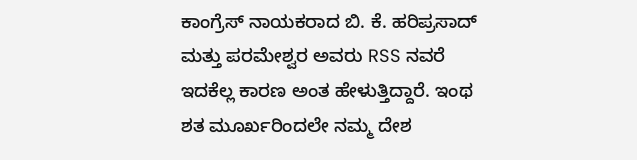ಕಾಂಗ್ರೆಸ್ ನಾಯಕರಾದ ಬಿ. ಕೆ. ಹರಿಪ್ರಸಾದ್ ಮತ್ತು ಪರಮೇಶ್ವರ ಅವರು RSS ನವರೆ ಇದಕೆಲ್ಲ ಕಾರಣ ಅಂತ ಹೇಳುತ್ತಿದ್ದಾರೆ. ಇಂಥ ಶತ ಮೂರ್ಖರಿಂದಲೇ ನಮ್ಮ ದೇಶ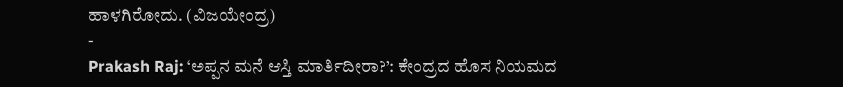ಹಾಳಗಿರೋದು. (ವಿಜಯೇಂದ್ರ)
-
Prakash Raj: ‘ಅಪ್ಪನ ಮನೆ ಆಸ್ತಿ ಮಾರ್ತಿದೀರಾ?’: ಕೇಂದ್ರದ ಹೊಸ ನಿಯಮದ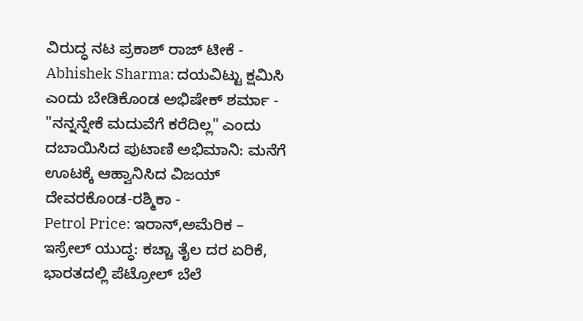ವಿರುದ್ಧ ನಟ ಪ್ರಕಾಶ್ ರಾಜ್ ಟೀಕೆ -
Abhishek Sharma: ದಯವಿಟ್ಟು ಕ್ಷಮಿಸಿ ಎಂದು ಬೇಡಿಕೊಂಡ ಅಭಿಷೇಕ್ ಶರ್ಮಾ -
"ನನ್ನನ್ನೇಕೆ ಮದುವೆಗೆ ಕರೆದಿಲ್ಲ" ಎಂದು ದಬಾಯಿಸಿದ ಪುಟಾಣಿ ಅಭಿಮಾನಿ: ಮನೆಗೆ ಊಟಕ್ಕೆ ಆಹ್ವಾನಿಸಿದ ವಿಜಯ್ ದೇವರಕೊಂಡ-ರಶ್ಮಿಕಾ -
Petrol Price: ಇರಾನ್,ಅಮೆರಿಕ – ಇಸ್ರೇಲ್ ಯುದ್ಧ: ಕಚ್ಚಾ ತೈಲ ದರ ಏರಿಕೆ, ಭಾರತದಲ್ಲಿ ಪೆಟ್ರೋಲ್ ಬೆಲೆ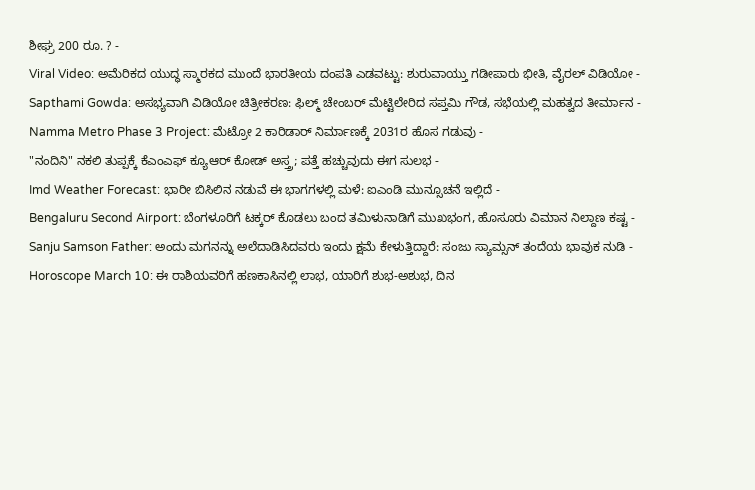ಶೀಘ್ರ 200 ರೂ. ? -
Viral Video: ಅಮೆರಿಕದ ಯುದ್ಧ ಸ್ಮಾರಕದ ಮುಂದೆ ಭಾರತೀಯ ದಂಪತಿ ಎಡವಟ್ಟು: ಶುರುವಾಯ್ತು ಗಡೀಪಾರು ಭೀತಿ, ವೈರಲ್ ವಿಡಿಯೋ -
Sapthami Gowda: ಅಸಭ್ಯವಾಗಿ ವಿಡಿಯೋ ಚಿತ್ರೀಕರಣ: ಫಿಲ್ಮ್ ಚೇಂಬರ್ ಮೆಟ್ಟಿಲೇರಿದ ಸಪ್ತಮಿ ಗೌಡ, ಸಭೆಯಲ್ಲಿ ಮಹತ್ವದ ತೀರ್ಮಾನ -
Namma Metro Phase 3 Project: ಮೆಟ್ರೋ 2 ಕಾರಿಡಾರ್ ನಿರ್ಮಾಣಕ್ಕೆ 2031ರ ಹೊಸ ಗಡುವು -
"ನಂದಿನಿ" ನಕಲಿ ತುಪ್ಪಕ್ಕೆ ಕೆಎಂಎಫ್ ಕ್ಯೂಆರ್ ಕೋಡ್ ಅಸ್ತ್ರ; ಪತ್ತೆ ಹಚ್ಚುವುದು ಈಗ ಸುಲಭ -
Imd Weather Forecast: ಭಾರೀ ಬಿಸಿಲಿನ ನಡುವೆ ಈ ಭಾಗಗಳಲ್ಲಿ ಮಳೆ: ಐಎಂಡಿ ಮುನ್ಸೂಚನೆ ಇಲ್ಲಿದೆ -
Bengaluru Second Airport: ಬೆಂಗಳೂರಿಗೆ ಟಕ್ಕರ್ ಕೊಡಲು ಬಂದ ತಮಿಳುನಾಡಿಗೆ ಮುಖಭಂಗ, ಹೊಸೂರು ವಿಮಾನ ನಿಲ್ದಾಣ ಕಷ್ಟ -
Sanju Samson Father: ಅಂದು ಮಗನನ್ನು ಅಲೆದಾಡಿಸಿದವರು ಇಂದು ಕ್ಷಮೆ ಕೇಳುತ್ತಿದ್ದಾರೆ: ಸಂಜು ಸ್ಯಾಮ್ಸನ್ ತಂದೆಯ ಭಾವುಕ ನುಡಿ -
Horoscope March 10: ಈ ರಾಶಿಯವರಿಗೆ ಹಣಕಾಸಿನಲ್ಲಿ ಲಾಭ, ಯಾರಿಗೆ ಶುಭ-ಅಶುಭ, ದಿನ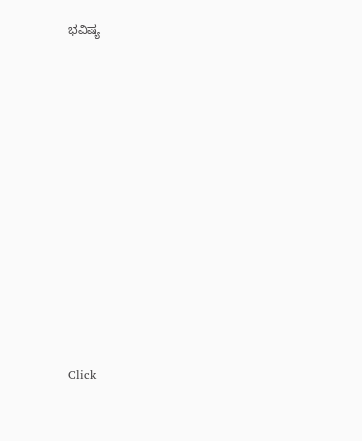ಭವಿಷ್ಯ












Click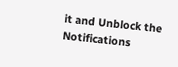it and Unblock the Notifications